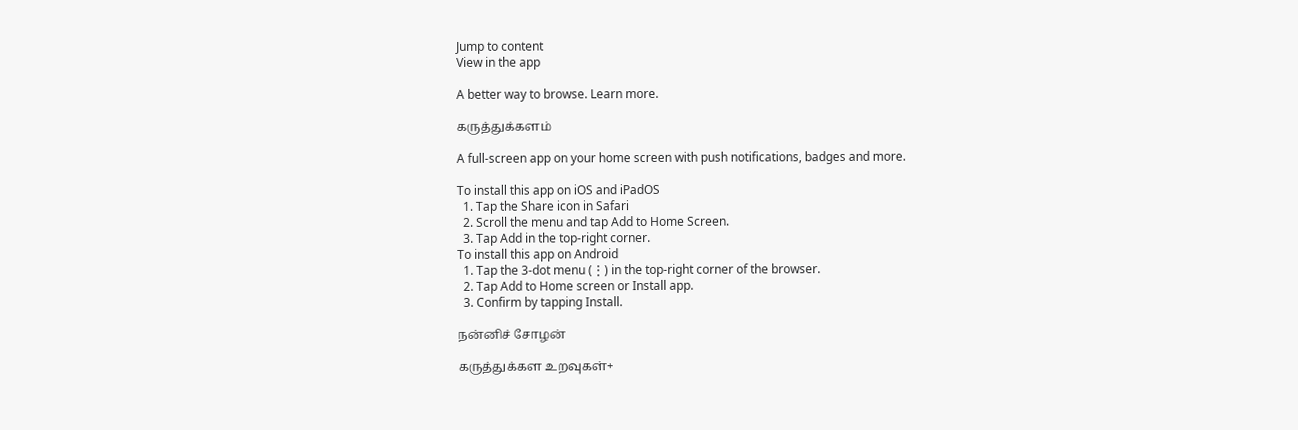Jump to content
View in the app

A better way to browse. Learn more.

கருத்துக்களம்

A full-screen app on your home screen with push notifications, badges and more.

To install this app on iOS and iPadOS
  1. Tap the Share icon in Safari
  2. Scroll the menu and tap Add to Home Screen.
  3. Tap Add in the top-right corner.
To install this app on Android
  1. Tap the 3-dot menu (⋮) in the top-right corner of the browser.
  2. Tap Add to Home screen or Install app.
  3. Confirm by tapping Install.

நன்னிச் சோழன்

கருத்துக்கள உறவுகள்+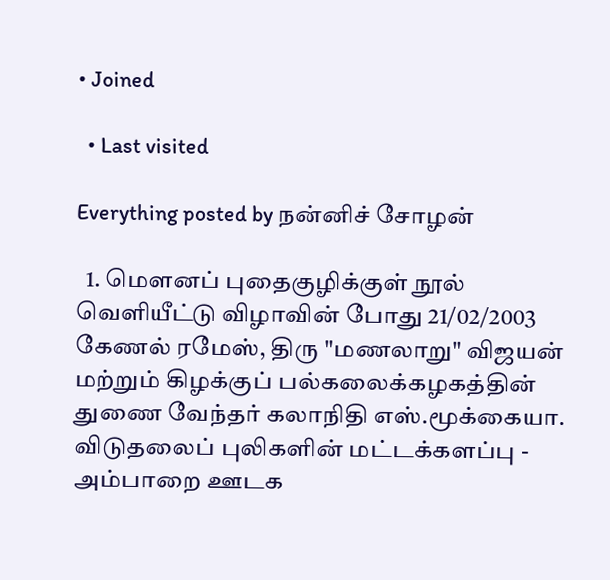• Joined

  • Last visited

Everything posted by நன்னிச் சோழன்

  1. மௌனப் புதைகுழிக்குள் நூல் வெளியீட்டு விழாவின் போது 21/02/2003 கேணல் ரமேஸ், திரு "மணலாறு" விஜயன் மற்றும் கிழக்குப் பல்கலைக்கழகத்தின் துணை வேந்தர் கலாநிதி எஸ்.மூக்கையா. விடுதலைப் புலிகளின் மட்டக்களப்பு - அம்பாறை ஊடக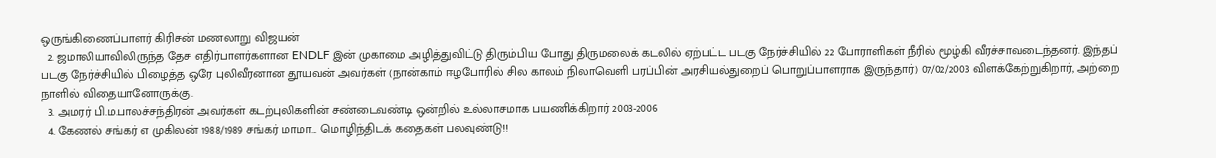ஒருங்கிணைப்பாளர் கிரிசன் மணலாறு விஜயன்
  2. ஜமாலியாவிலிருந்த தேச எதிர்பாளர்களான ENDLF இன் முகாமை அழித்துவிட்டு திரும்பிய போது திருமலைக் கடலில் ஏற்பட்ட படகு நேர்ச்சியில் 22 போராளிகள் நீரில் மூழ்கி வீரச்சாவடைந்தனர். இந்தப் படகு நேர்ச்சியில் பிழைத்த ஒரே புலிவீரனான தூயவன் அவர்கள் (நான்காம் ஈழபோரில் சில காலம் நிலாவெளி பரப்பின் அரசியல்துறைப் பொறுப்பாளராக இருந்தார்) 07/02/2003 விளக்கேற்றுகிறார், அற்றை நாளில் விதையானோருக்கு.
  3. அமரர் பி.ம.பாலச்சந்திரன் அவர்கள் கடற்புலிகளின் சண்டைவண்டி ஒன்றில் உல்லாசமாக பயணிக்கிறார் 2003-2006
  4. கேணல் சங்கர் எ முகிலன் 1988/1989 சங்கர் மாமா... மொழிந்திடக் கதைகள் பலவுண்டு!!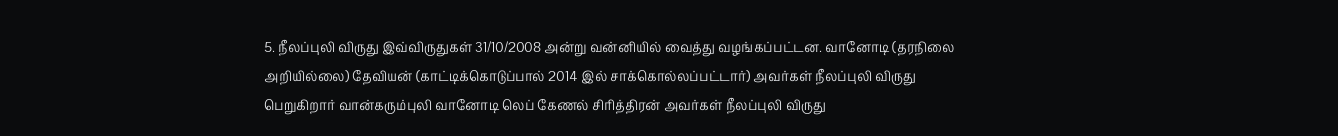5. நீலப்புலி விருது இவ்விருதுகள் 31/10/2008 அன்று வன்னியில் வைத்து வழங்கப்பட்டன. வானோடி (தரநிலை அறியில்லை) தேவியன் (காட்டிக்கொடுப்பால் 2014 இல் சாக்கொல்லப்பட்டார்) அவர்கள் நீலப்புலி விருது பெறுகிறார் வான்கரும்புலி வானோடி லெப் கேணல் சிரித்திரன் அவர்கள் நீலப்புலி விருது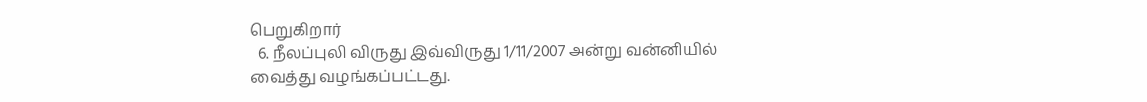பெறுகிறார்
  6. நீலப்புலி விருது இவ்விருது 1/11/2007 அன்று வன்னியில் வைத்து வழங்கப்பட்டது.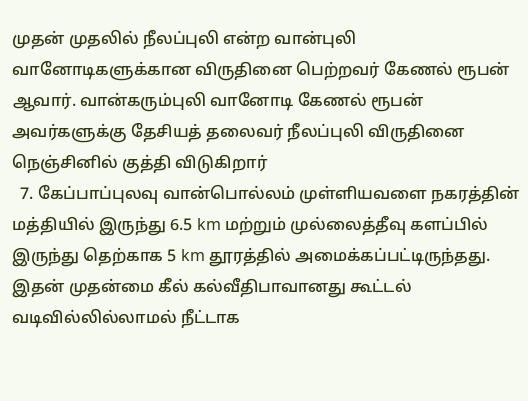முதன் முதலில் நீலப்புலி என்ற வான்புலி வானோடிகளுக்கான விருதினை பெற்றவர் கேணல் ரூபன் ஆவார். வான்கரும்புலி வானோடி கேணல் ரூபன் அவர்களுக்கு தேசியத் தலைவர் நீலப்புலி விருதினை நெஞ்சினில் குத்தி விடுகிறார்
  7. கேப்பாப்புலவு வான்பொல்லம் முள்ளியவளை நகரத்தின் மத்தியில் இருந்து 6.5 km மற்றும் முல்லைத்தீவு களப்பில் இருந்து தெற்காக 5 km தூரத்தில் அமைக்கப்பட்டிருந்தது. இதன் முதன்மை கீல் கல்வீதிபாவானது கூட்டல் வடிவில்லில்லாமல் நீட்டாக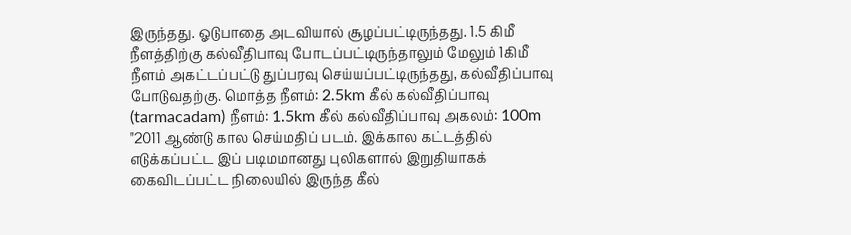இருந்தது. ஓடுபாதை அடவியால் சூழப்பட்டிருந்தது. 1.5 கிமீ நீளத்திற்கு கல்வீதிபாவு போடப்பட்டிருந்தாலும் மேலும் 1கிமீ நீளம் அகட்டப்பட்டு துப்பரவு செய்யப்பட்டிருந்தது, கல்வீதிப்பாவு போடுவதற்கு. மொத்த நீளம்: 2.5km கீல் கல்வீதிப்பாவு (tarmacadam) நீளம்: 1.5km கீல் கல்வீதிப்பாவு அகலம்: 100m "2011 ஆண்டு கால செய்மதிப் படம். இக்கால கட்டத்தில் எடுக்கப்பட்ட இப் படிமமானது புலிகளால் இறுதியாகக் கைவிடப்பட்ட நிலையில் இருந்த கீல்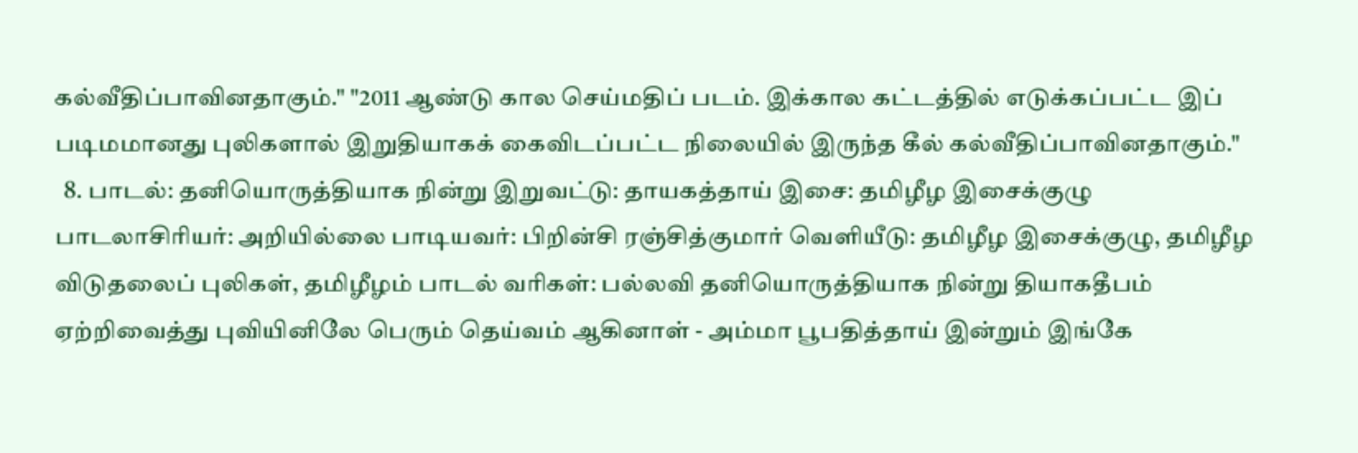கல்வீதிப்பாவினதாகும்." "2011 ஆண்டு கால செய்மதிப் படம். இக்கால கட்டத்தில் எடுக்கப்பட்ட இப் படிமமானது புலிகளால் இறுதியாகக் கைவிடப்பட்ட நிலையில் இருந்த கீல் கல்வீதிப்பாவினதாகும்."
  8. பாடல்: தனியொருத்தியாக நின்று இறுவட்டு: தாயகத்தாய் இசை: தமிழீழ இசைக்குழு பாடலாசிரியர்: அறியில்லை பாடியவர்: பிறின்சி ரஞ்சித்குமார் வெளியீடு: தமிழீழ இசைக்குழு, தமிழீழ விடுதலைப் புலிகள், தமிழீழம் பாடல் வரிகள்: பல்லவி தனியொருத்தியாக நின்று தியாகதீபம் ஏற்றிவைத்து புவியினிலே பெரும் தெய்வம் ஆகினாள் - அம்மா பூபதித்தாய் இன்றும் இங்கே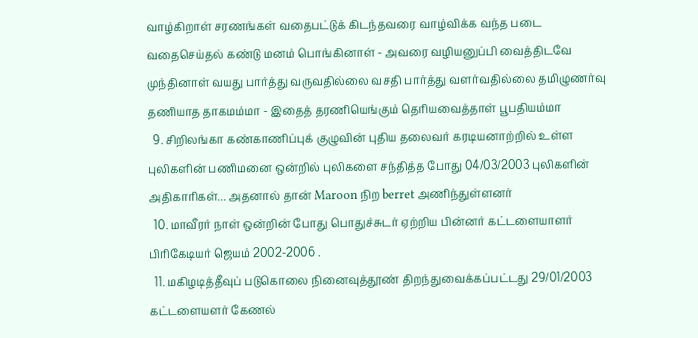வாழ்கிறாள் சரணங்கள் வதைபட்டுக் கிடந்தவரை வாழ்விக்க வந்த படை வதைசெய்தல் கண்டு மனம் பொங்கினாள் - அவரை வழியனுப்பி வைத்திடவே முந்தினாள் வயது பார்த்து வருவதில்லை வசதி பார்த்து வளர்வதில்லை தமிழுணர்வு தணியாத தாகமம்மா - இதைத் தரணியெங்கும் தெரியவைத்தாள் பூபதியம்மா
  9. சிறிலங்கா கண்காணிப்புக் குழுவின் புதிய தலைவர் கரடியனாற்றில் உள்ள புலிகளின் பணிமனை ஒன்றில் புலிகளை சந்தித்த போது 04/03/2003 புலிகளின் அதிகாரிகள்... அதனால் தான் Maroon நிற berret அணிந்துள்ளனர்
  10. மாவீரர் நாள் ஒன்றின் போது பொதுச்சுடர் ஏற்றிய பின்னர் கட்டளையாளர் பிரிகேடியர் ஜெயம் 2002-2006 .
  11. மகிழடித்தீவுப் படுகொலை நினைவுத்தூண் திறந்துவைக்கப்பட்டது 29/01/2003 கட்டளையளர் கேணல்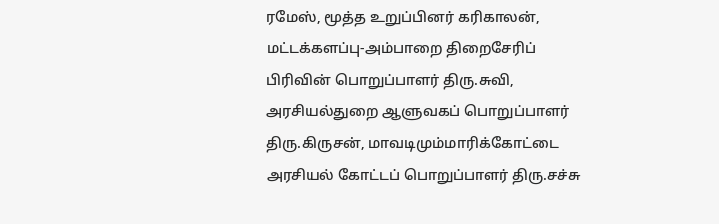ரமேஸ், மூத்த உறுப்பினர் கரிகாலன், மட்டக்களப்பு-அம்பாறை திறைசேரிப் பிரிவின் பொறுப்பாளர் திரு.சுவி, அரசியல்துறை ஆளுவகப் பொறுப்பாளர் திரு.கிருசன், மாவடிமும்மாரிக்கோட்டை அரசியல் கோட்டப் பொறுப்பாளர் திரு.சச்சு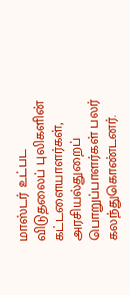மாஸ்டர் உட்பட விடுதலைப் புலிகளின் கட்டளையாளர்கள், அரசியல்துறைப் பொறுப்பாளர்கள் பலர் கலந்துகொண்டனர்.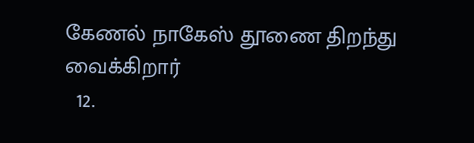கேணல் நாகேஸ் தூணை திறந்து வைக்கிறார்
  12.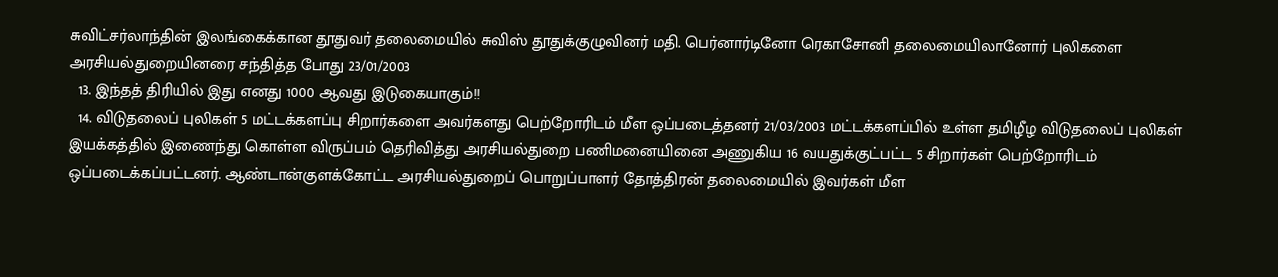சுவிட்சர்லாந்தின் இலங்கைக்கான தூதுவர் தலைமையில் சுவிஸ் தூதுக்குழுவினர் மதி. பெர்னார்டினோ ரெகாசோனி தலைமையிலானோர் புலிகளை அரசியல்துறையினரை சந்தித்த போது 23/01/2003
  13. இந்தத் திரியில் இது எனது 1000 ஆவது இடுகையாகும்!!
  14. விடுதலைப் புலிகள் 5 மட்டக்களப்பு சிறார்களை அவர்களது பெற்றோரிடம் மீள ஒப்படைத்தனர் 21/03/2003 மட்டக்களப்பில் உள்ள தமிழீழ விடுதலைப் புலிகள் இயக்கத்தில் இணைந்து கொள்ள விருப்பம் தெரிவித்து அரசியல்துறை பணிமனையினை அணுகிய 16 வயதுக்குட்பட்ட 5 சிறார்கள் பெற்றோரிடம் ஒப்படைக்கப்பட்டனர். ஆண்டான்குளக்கோட்ட அரசியல்துறைப் பொறுப்பாளர் தோத்திரன் தலைமையில் இவர்கள் மீள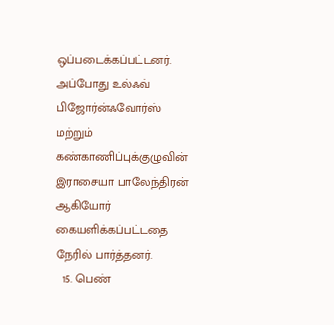ஒப்படைக்கப்பட்டனர். அப்போது உல்ஃவ் பிஜோர்ன்ஃவோர்ஸ் மற்றும் கண்காணிப்புக்குழுவின் இராசையா பாலேந்திரன் ஆகியோர் கையளிக்கப்பட்டதை நேரில் பார்த்தனர்.
  15. பெண்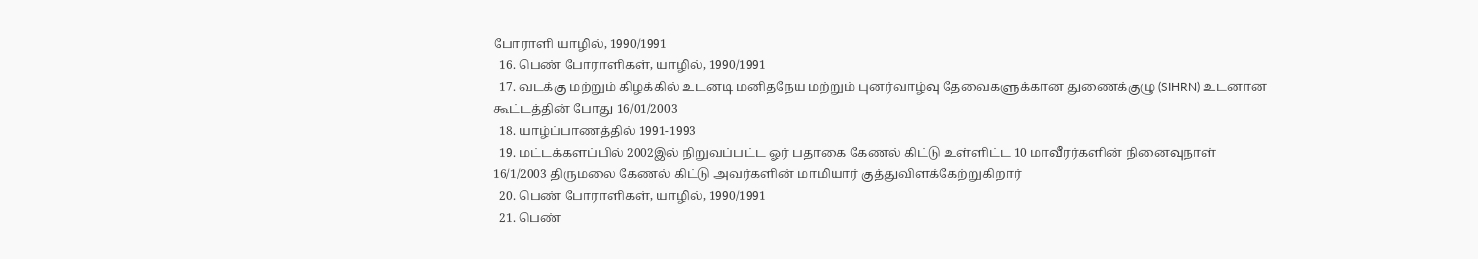போராளி யாழில், 1990/1991
  16. பெண் போராளிகள், யாழில், 1990/1991
  17. வடக்கு மற்றும் கிழக்கில் உடனடி மனிதநேய மற்றும் புனர்வாழ்வு தேவைகளுக்கான துணைக்குழு (SIHRN) உடனான கூட்டத்தின் போது 16/01/2003
  18. யாழ்ப்பாணத்தில் 1991-1993
  19. மட்டக்களப்பில் 2002இல் நிறுவப்பட்ட ஓர் பதாகை கேணல் கிட்டு உள்ளிட்ட 10 மாவீரர்களின் நினைவுநாள் 16/1/2003 திருமலை கேணல் கிட்டு அவர்களின் மாமியார் குத்துவிளக்கேற்றுகிறார்
  20. பெண் போராளிகள், யாழில், 1990/1991
  21. பெண்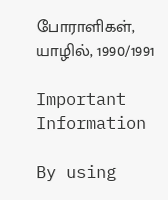போராளிகள், யாழில், 1990/1991

Important Information

By using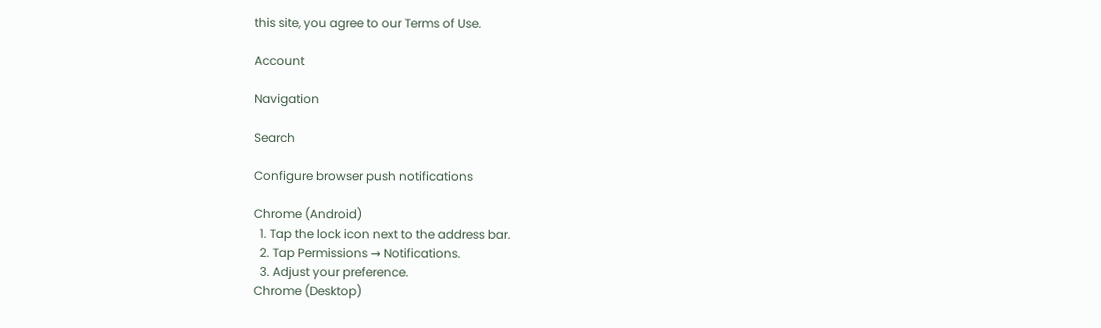this site, you agree to our Terms of Use.

Account

Navigation

Search

Configure browser push notifications

Chrome (Android)
  1. Tap the lock icon next to the address bar.
  2. Tap Permissions → Notifications.
  3. Adjust your preference.
Chrome (Desktop)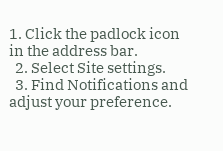1. Click the padlock icon in the address bar.
  2. Select Site settings.
  3. Find Notifications and adjust your preference.